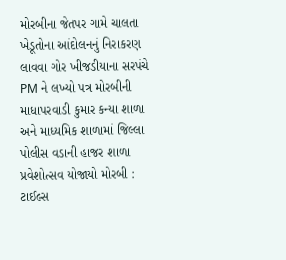મોરબીના જેતપર ગામે ચાલતા ખેડૂતોના આંદોલનનું નિરાકરણ લાવવા ગોર ખીજડીયાના સરપંચે PM ને લખ્યો પત્ર મોરબીની માધાપરવાડી કુમાર કન્યા શાળા અને માધ્યમિક શાળામાં જિલ્લા પોલીસ વડાની હાજર શાળા પ્રવેશોત્સવ યોજાયો મોરબી : ટાઈલ્સ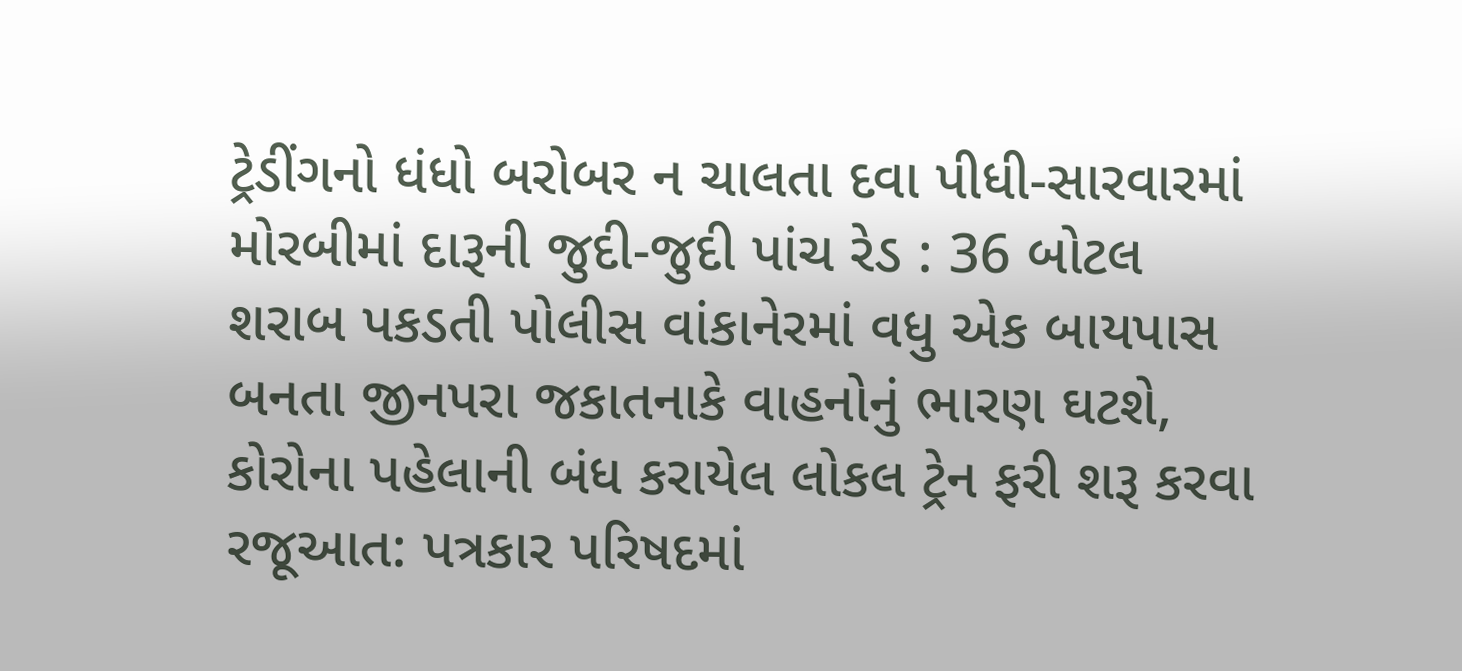ટ્રેડીંગનો ધંધો બરોબર ન ચાલતા દવા પીધી-સારવારમાં મોરબીમાં દારૂની જુદી-જુદી પાંચ રેડ : 36 બોટલ શરાબ પકડતી પોલીસ વાંકાનેરમાં વધુ એક બાયપાસ બનતા જીનપરા જકાતનાકે વાહનોનું ભારણ ઘટશે, કોરોના પહેલાની બંધ કરાયેલ લોકલ ટ્રેન ફરી શરૂ કરવા રજૂઆત: પત્રકાર પરિષદમાં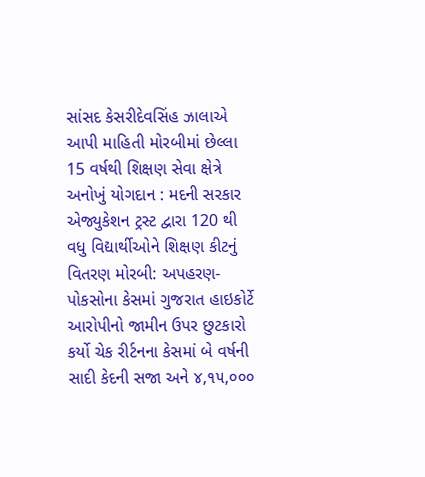સાંસદ કેસરીદેવસિંહ ઝાલાએ આપી માહિતી મોરબીમાં છેલ્લા 15 વર્ષથી શિક્ષણ સેવા ક્ષેત્રે અનોખું યોગદાન : મદની સરકાર એજ્યુકેશન ટ્રસ્ટ દ્વારા 120 થી વધુ વિદ્યાર્થીઓને શિક્ષણ કીટનું વિતરણ મોરબી: અપહરણ-પોકસોના કેસમાં ગુજરાત હાઇકોર્ટે આરોપીનો જામીન ઉપર છુટકારો કર્યો ચેક રીર્ટનના કેસમાં બે વર્ષની સાદી કેદની સજા અને ૪,૧૫,૦૦૦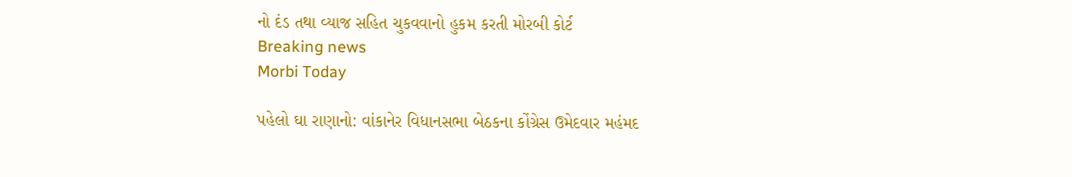નો દંડ તથા વ્યાજ સહિત ચુકવવાનો હુકમ કરતી મોરબી કોર્ટ
Breaking news
Morbi Today

પહેલો ઘા રાણાનો: વાંકાનેર વિધાનસભા બેઠકના કોંગ્રેસ ઉમેદવાર મહંમદ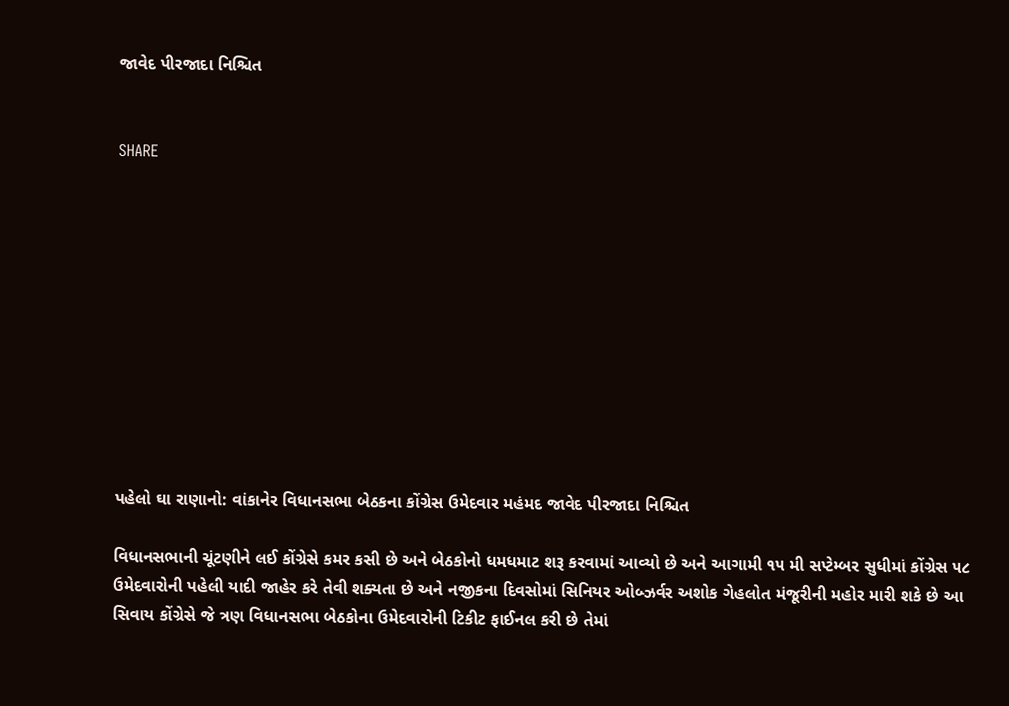જાવેદ પીરજાદા નિશ્ચિત


SHARE











પહેલો ઘા રાણાનો: વાંકાનેર વિધાનસભા બેઠકના કોંગ્રેસ ઉમેદવાર મહંમદ જાવેદ પીરજાદા નિશ્ચિત

વિધાનસભાની ચૂંટણીને લઈ કોંગ્રેસે કમર કસી છે અને બેઠકોનો ધમધમાટ શરૂ કરવામાં આવ્યો છે અને આગામી ૧૫ મી સપ્ટેમ્બર સુધીમાં કોંગ્રેસ ૫૮ ઉમેદવારોની પહેલી યાદી જાહેર કરે તેવી શક્યતા છે અને નજીકના દિવસોમાં સિનિયર ઓબ્ઝર્વર અશોક ગેહલોત મંજૂરીની મહોર મારી શકે છે આ સિવાય કોંગ્રેસે જે ત્રણ વિધાનસભા બેઠકોના ઉમેદવારોની ટિકીટ ફાઈનલ કરી છે તેમાં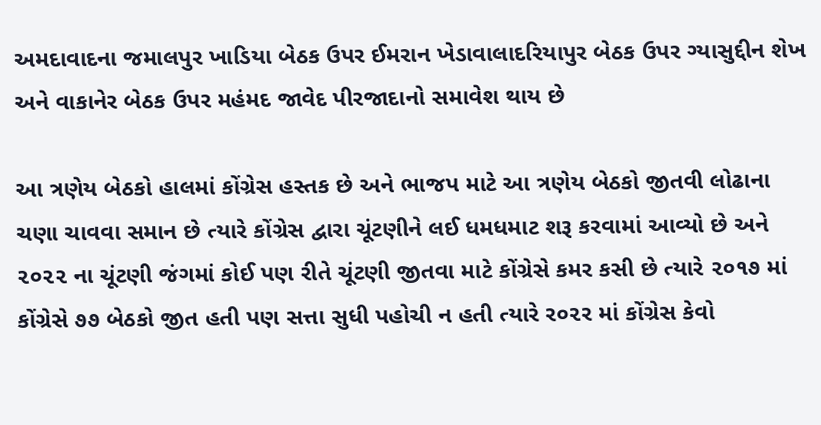અમદાવાદના જમાલપુર ખાડિયા બેઠક ઉપર ઈમરાન ખેડાવાલાદરિયાપુર બેઠક ઉપર ગ્યાસુદ્દીન શેખ અને વાકાનેર બેઠક ઉપર મહંમદ જાવેદ પીરજાદાનો સમાવેશ થાય છે

આ ત્રણેય બેઠકો હાલમાં કોંગ્રેસ હસ્તક છે અને ભાજપ માટે આ ત્રણેય બેઠકો જીતવી લોઢાના ચણા ચાવવા સમાન છે ત્યારે કોંગ્રેસ દ્વારા ચૂંટણીને લઈ ધમધમાટ શરૂ કરવામાં આવ્યો છે અને ૨૦૨૨ ના ચૂંટણી જંગમાં કોઈ પણ રીતે ચૂંટણી જીતવા માટે કોંગ્રેસે કમર કસી છે ત્યારે ૨૦૧૭ માં કોંગ્રેસે ૭૭ બેઠકો જીત હતી પણ સત્તા સુધી પહોચી ન હતી ત્યારે ર૦૨ર માં કોંગ્રેસ કેવો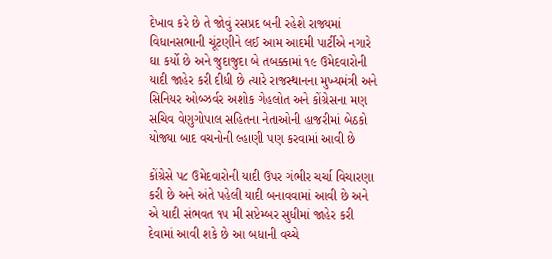દેખાવ કરે છે તે જોવું રસપ્રદ બની રહેશે રાજ્યમાં વિધાનસભાની ચૂંટણીને લઈ આમ આદમી પાર્ટીએ નગારે ઘા કર્યો છે અને જુદાજુદા બે તબક્કામાં ૧૯ ઉમેદવારોની યાદી જાહેર કરી દીધી છે ત્યારે રાજસ્થાનના મુખ્યમંત્રી અને સિનિયર ઓબ્ઝર્વર અશોક ગેહલોત અને કોંગ્રેસના મણ સચિવ વેણુગોપાલ સહિતના નેતાઓની હાજરીમાં બેઠકો યોજ્યા બાદ વચનોની લ્હાણી પણ કરવામાં આવી છે

કોંગ્રેસે પ૮ ઉમેદવારોની યાદી ઉપર ગંભીર ચર્ચા વિચારણા કરી છે અને અંતે પહેલી યાદી બનાવવામાં આવી છે અને એ યાદી સંભવત ૧૫ મી સપ્ટેમ્બર સુધીમાં જાહેર કરી દેવામાં આવી શકે છે આ બધાની વચ્ચે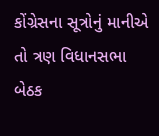કોંગ્રેસના સૂત્રોનું માનીએ તો ત્રણ વિધાનસભા બેઠક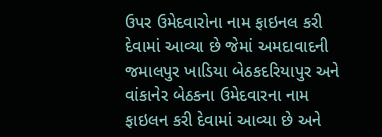ઉપર ઉમેદવારોના નામ ફાઇનલ કરી દેવામાં આવ્યા છે જેમાં અમદાવાદની જમાલપુર ખાડિયા બેઠકદરિયાપુર અને વાંકાનેર બેઠકના ઉમેદવારના નામ ફાઇલન કરી દેવામાં આવ્યા છે અને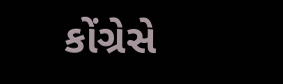કોંગ્રેસે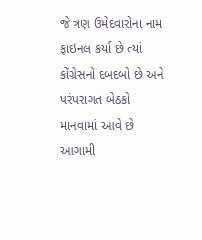જે ત્રણ ઉમેદવારોના નામ ફાઇનલ કર્યા છે ત્યાં કોંગ્રેસનો દબદબો છે અને પરંપરાગત બેઠકો માનવામાં આવે છે આગામી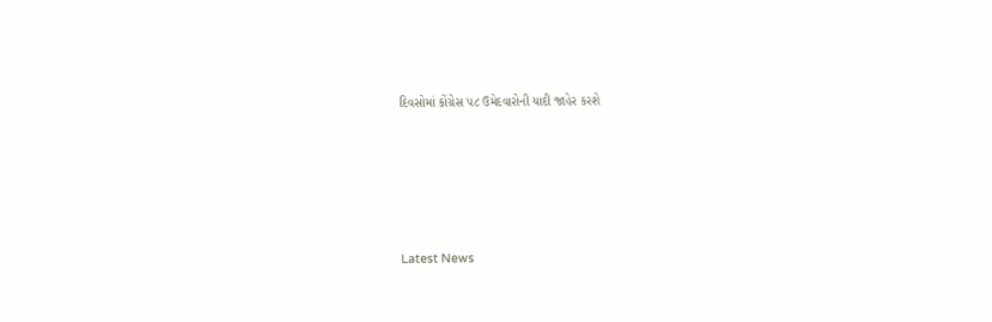દિવસોમાં કોંગ્રેસ ૫૮ ઉમેદવારોની યાદી જાહેર કરશે






Latest News